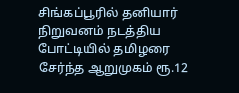சிங்கப்பூரில் தனியார் நிறுவனம் நடத்திய போட்டியில் தமிழரை சேர்ந்த ஆறுமுகம் ரூ.12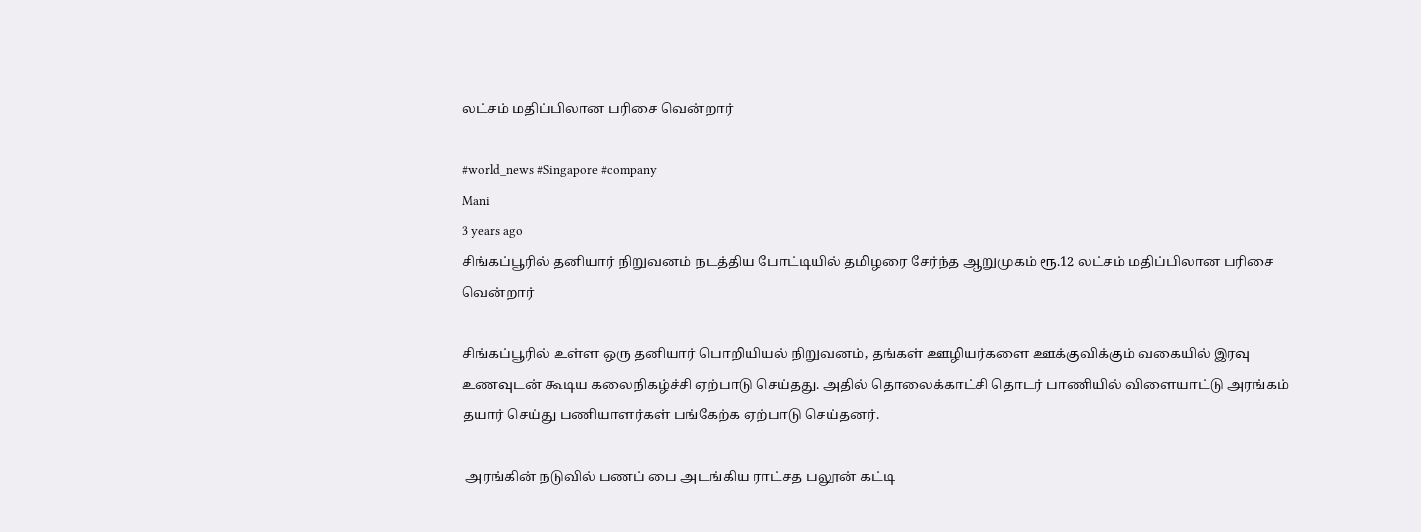லட்சம் மதிப்பிலான பரிசை வென்றார்

#world_news #Singapore #company
Mani
3 years ago
சிங்கப்பூரில் தனியார் நிறுவனம் நடத்திய போட்டியில் தமிழரை சேர்ந்த ஆறுமுகம் ரூ.12 லட்சம் மதிப்பிலான பரிசை வென்றார்

சிங்கப்பூரில் உள்ள ஒரு தனியார் பொறியியல் நிறுவனம், தங்கள் ஊழியர்களை ஊக்குவிக்கும் வகையில் இரவு உணவுடன் கூடிய கலைநிகழ்ச்சி ஏற்பாடு செய்தது. அதில் தொலைக்காட்சி தொடர் பாணியில் விளையாட்டு அரங்கம் தயார் செய்து பணியாளர்கள் பங்கேற்க ஏற்பாடு செய்தனர்.

 அரங்கின் நடுவில் பணப் பை அடங்கிய ராட்சத பலூன் கட்டி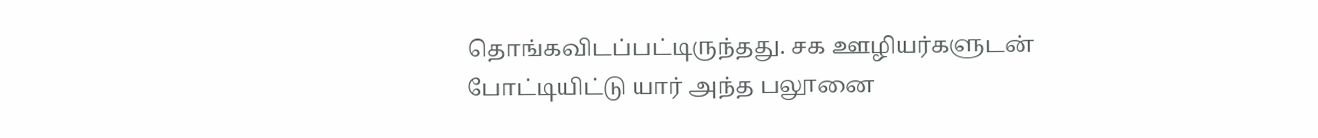தொங்கவிடப்பட்டிருந்தது. சக ஊழியர்களுடன் போட்டியிட்டு யார் அந்த பலூனை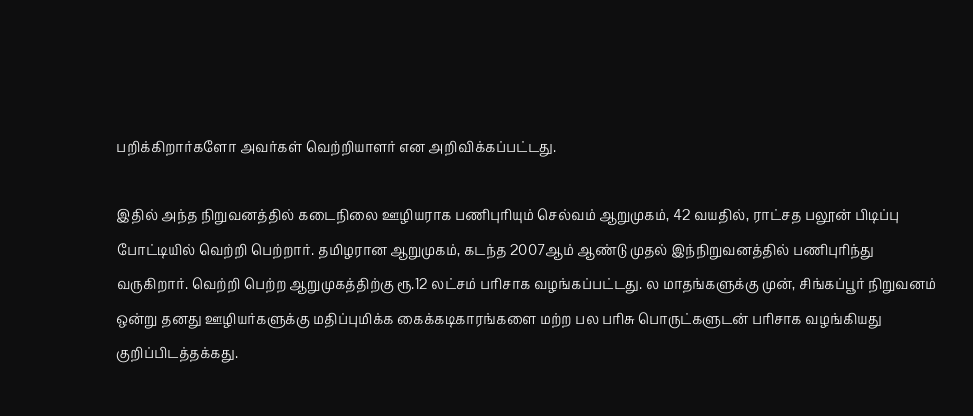பறிக்கிறார்களோ அவர்கள் வெற்றியாளர் என அறிவிக்கப்பட்டது.

இதில் அந்த நிறுவனத்தில் கடைநிலை ஊழியராக பணிபுரியும் செல்வம் ஆறுமுகம், 42 வயதில், ராட்சத பலூன் பிடிப்பு போட்டியில் வெற்றி பெற்றார். தமிழரான ஆறுமுகம், கடந்த 2007ஆம் ஆண்டு முதல் இந்நிறுவனத்தில் பணிபுரிந்து வருகிறார். வெற்றி பெற்ற ஆறுமுகத்திற்கு ரூ.12 லட்சம் பரிசாக வழங்கப்பட்டது. ல மாதங்களுக்கு முன், சிங்கப்பூர் நிறுவனம் ஒன்று தனது ஊழியர்களுக்கு மதிப்புமிக்க கைக்கடிகாரங்களை மற்ற பல பரிசு பொருட்களுடன் பரிசாக வழங்கியது குறிப்பிடத்தக்கது.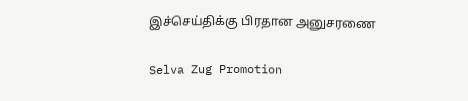இச்செய்திக்கு பிரதான அனுசரணை

Selva Zug Promotion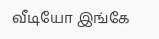வீடியோ இங்கே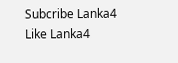Subcribe Lanka4
Like Lanka4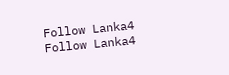Follow Lanka4
Follow Lanka4